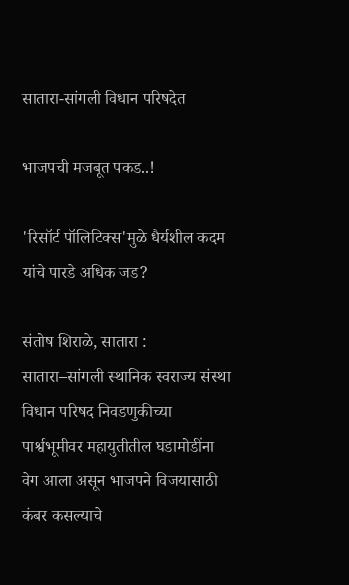सातारा-सांगली विधान परिषदेत

भाजपची मजबूत पकड..!

'रिसॉर्ट पॉलिटिक्स'मुळे धैर्यशील कदम यांचे पारडे अधिक जड?

संतोष शिराळे, सातारा : सातारा–सांगली स्थानिक स्वराज्य संस्था विधान परिषद निवडणुकीच्या पार्श्वभूमीवर महायुतीतील घडामोडींना वेग आला असून भाजपने विजयासाठी कंबर कसल्याचे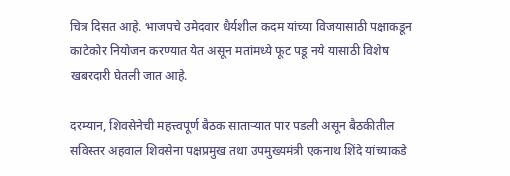चित्र दिसत आहे. भाजपचे उमेदवार धैर्यशील कदम यांच्या विजयासाठी पक्षाकडून काटेकोर नियोजन करण्यात येत असून मतांमध्ये फूट पडू नये यासाठी विशेष खबरदारी घेतली जात आहे.

दरम्यान, शिवसेनेची महत्त्वपूर्ण बैठक साताऱ्यात पार पडली असून बैठकीतील सविस्तर अहवाल शिवसेना पक्षप्रमुख तथा उपमुख्यमंत्री एकनाथ शिंदे यांच्याकडे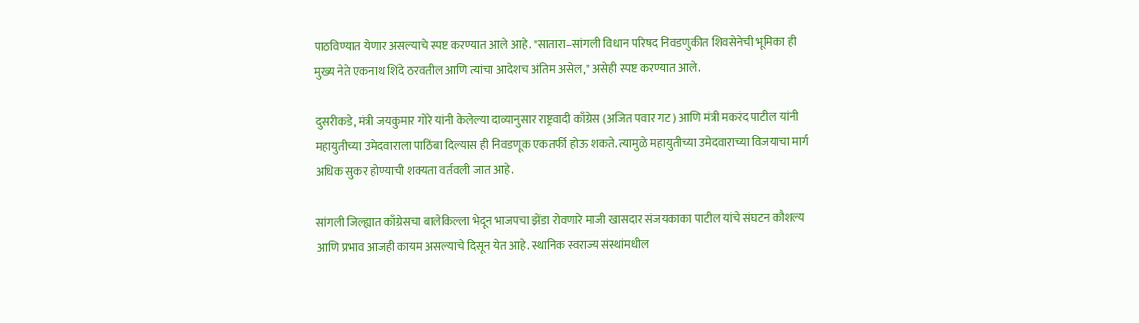पाठविण्यात येणार असल्याचे स्पष्ट करण्यात आले आहे. "सातारा–सांगली विधान परिषद निवडणुकीत शिवसेनेची भूमिका ही मुख्य नेते एकनाथ शिंदे ठरवतील आणि त्यांचा आदेशच अंतिम असेल," असेही स्पष्ट करण्यात आले.

दुसरीकडे, मंत्री जयकुमार गोरे यांनी केलेल्या दाव्यानुसार राष्ट्रवादी काँग्रेस (अजित पवार गट) आणि मंत्री मकरंद पाटील यांनी महायुतीच्या उमेदवाराला पाठिंबा दिल्यास ही निवडणूक एकतर्फी होऊ शकते. त्यामुळे महायुतीच्या उमेदवाराच्या विजयाचा मार्ग अधिक सुकर होण्याची शक्यता वर्तवली जात आहे.

सांगली जिल्ह्यात काँग्रेसचा बालेकिल्ला भेदून भाजपचा झेंडा रोवणारे माजी खासदार संजयकाका पाटील यांचे संघटन कौशल्य आणि प्रभाव आजही कायम असल्याचे दिसून येत आहे. स्थानिक स्वराज्य संस्थांमधील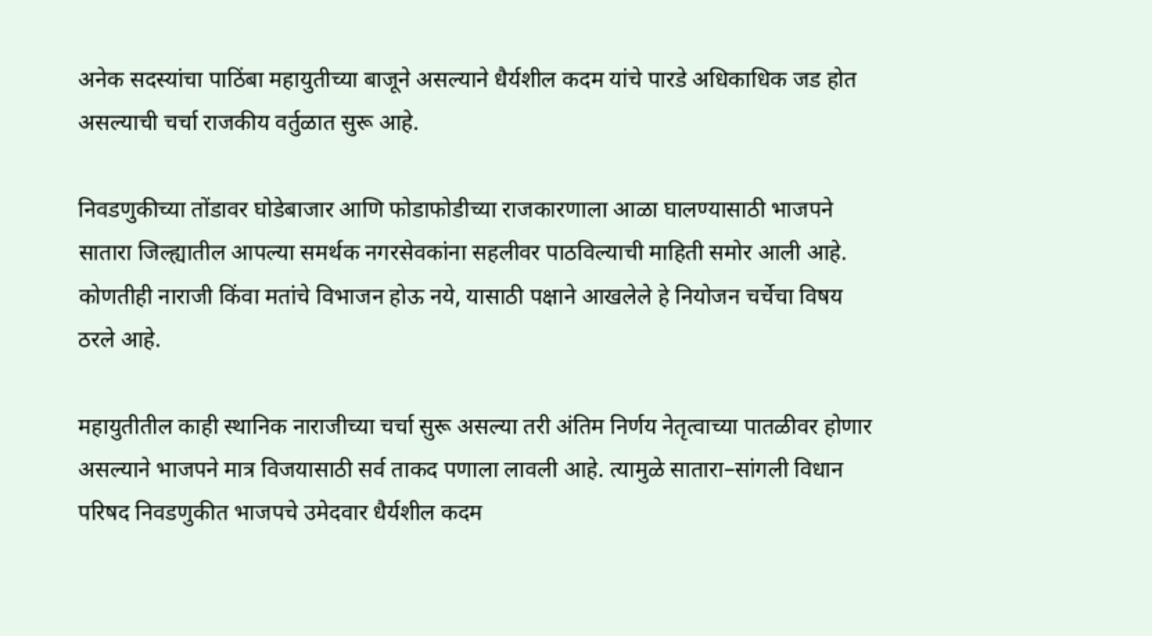अनेक सदस्यांचा पाठिंबा महायुतीच्या बाजूने असल्याने धैर्यशील कदम यांचे पारडे अधिकाधिक जड होत असल्याची चर्चा राजकीय वर्तुळात सुरू आहे.

निवडणुकीच्या तोंडावर घोडेबाजार आणि फोडाफोडीच्या राजकारणाला आळा घालण्यासाठी भाजपने सातारा जिल्ह्यातील आपल्या समर्थक नगरसेवकांना सहलीवर पाठविल्याची माहिती समोर आली आहे. कोणतीही नाराजी किंवा मतांचे विभाजन होऊ नये, यासाठी पक्षाने आखलेले हे नियोजन चर्चेचा विषय ठरले आहे.

महायुतीतील काही स्थानिक नाराजीच्या चर्चा सुरू असल्या तरी अंतिम निर्णय नेतृत्वाच्या पातळीवर होणार असल्याने भाजपने मात्र विजयासाठी सर्व ताकद पणाला लावली आहे. त्यामुळे सातारा–सांगली विधान परिषद निवडणुकीत भाजपचे उमेदवार धैर्यशील कदम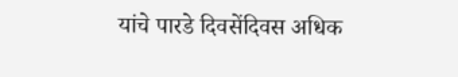यांचे पारडे दिवसेंदिवस अधिक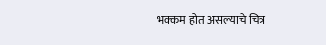भक्कम होत असल्याचे चित्र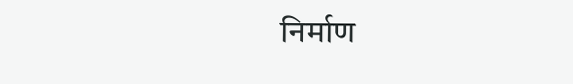निर्माण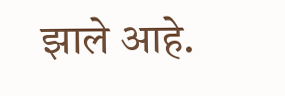झाले आहे.